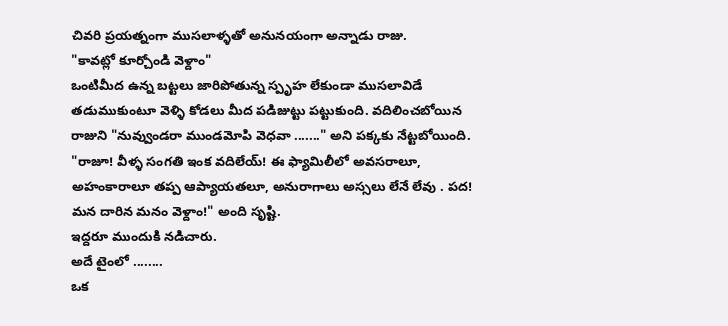చివరి ప్రయత్నంగా ముసలాళ్ళతో అనునయంగా అన్నాడు రాజు.
"కావట్లో కూర్చోండి వెళ్దాం"
ఒంటిమీద ఉన్న బట్టలు జారిపోతున్న స్పృహ లేకుండా ముసలావిడే తడుముకుంటూ వెళ్ళి కోడలు మీద పడిజుట్టు పట్టుకుంది. వదిలించబోయిన రాజుని "నువ్వుండరా ముండమోపి వెధవా ......." అని పక్కకు నేట్టబోయింది.
"రాజూ! వీళ్ళ సంగతి ఇంక వదిలేయ్! ఈ ఫ్యామిలీలో అవసరాలూ, అహంకారాలూ తప్ప ఆప్యాయతలూ, అనురాగాలు అస్సలు లేనే లేవు . పద! మన దారిన మనం వెళ్దాం!" అంది సృష్టి.
ఇద్దరూ ముందుకి నడిచారు.
అదే టైంలో ........
ఒక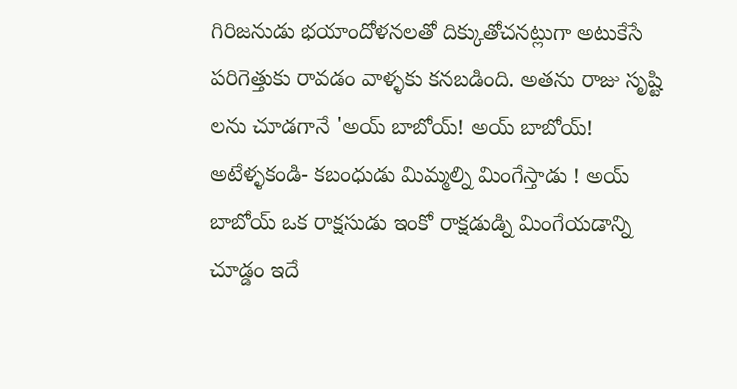గిరిజనుడు భయాందోళనలతో దిక్కుతోచనట్లుగా అటుకేసే పరిగెత్తుకు రావడం వాళ్ళకు కనబడింది. అతను రాజు సృష్టి లను చూడగానే 'అయ్ బాబోయ్! అయ్ బాబోయ్! అటేళ్ళకండి- కబంధుడు మిమ్మల్ని మింగేస్తాడు ! అయ్ బాబోయ్ ఒక రాక్షసుడు ఇంకో రాక్షడుడ్ని మింగేయడాన్ని చూడ్డం ఇదే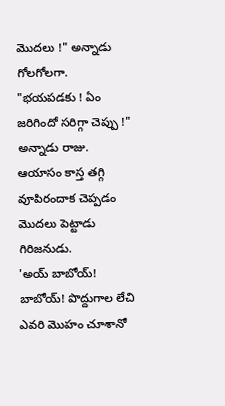మొదలు !" అన్నాడు గోలగోలగా.
"భయపడకు ! ఏం జరిగిందో సరిగ్గా చెప్పు !" అన్నాడు రాజు.
ఆయాసం కాస్త తగ్గి వూపిరందాక చెప్పడం మొదలు పెట్టాడు గిరిజనుడు.
'అయ్ బాబోయ్! బాబోయ్! పొద్దుగాల లేచి ఎవరి మొహం చూశానో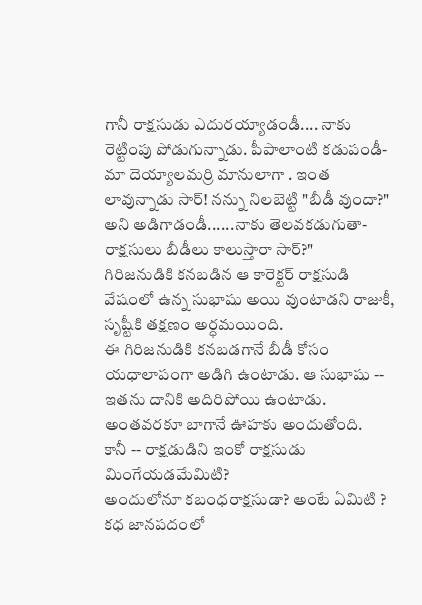గానీ రాక్షసుడు ఎదురయ్యాడండీ.... నాకు రెట్టింపు పోడుగున్నాడు. పీపాలాంటి కడుపండీ- మా దెయ్యాలమర్రి మానులాగా . ఇంత లావున్నాడు సార్! నన్ను నిలబెట్టి "బీడీ వుందా?" అని అడిగాడండీ......నాకు తెలవకడుగుతా- రాక్షసులు బీడీలు కాలుస్తారా సార్?"
గిరిజనుడికి కనబడిన ఆ కారెక్టర్ రాక్షసుడి వేషంలో ఉన్న సుభాషు అయి వుంటాడని రాజుకీ, సృష్టీకి తక్షణం అర్ధమయింది.
ఈ గిరిజనుడికి కనబడగానే బీడీ కోసం యధాలాపంగా అడిగి ఉంటాడు. ఆ సుభాషు -- ఇతను దానికి అదిరిపోయి ఉంటాడు. అంతవరకూ బాగానే ఊహకు అందుతోంది.
కానీ -- రాక్షడుడిని ఇంకో రాక్షసుడు మింగేయడమేమిటి?
అందులోనూ కబంధరాక్షసుడా? అంటే ఏమిటి ?
కధ జానపదంలో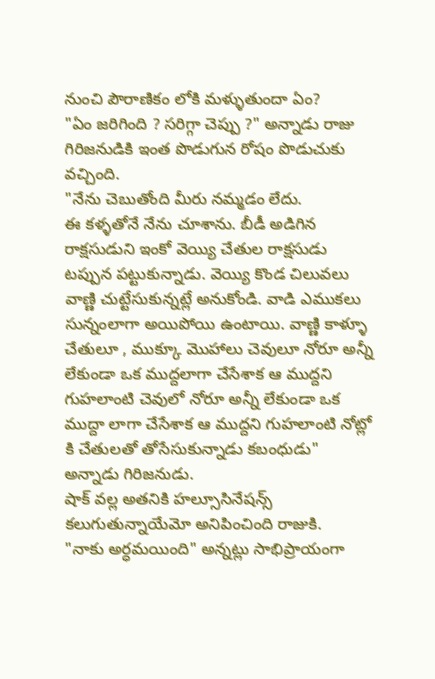నుంచి పౌరాణికం లోకి మళ్ళుతుందా ఏం?
"ఏం జరిగింది ? సరిగ్గా చెప్పు ?" అన్నాడు రాజు గిరిజనుడికి ఇంత పొడుగున రోషం పొడుచుకు వచ్చింది.
"నేను చెబుతోంది మీరు నమ్మడం లేదు.
ఈ కళ్ళతోనే నేను చూశాను. బీడీ అడిగిన రాక్షసుడుని ఇంకో వెయ్యి చేతుల రాక్షసుడు టప్పున పట్టుకున్నాడు. వెయ్యి కొండ చిలువలు వాణ్ణి చుట్టేసుకున్నట్లే అనుకోండి. వాడి ఎముకలు సున్నంలాగా అయిపోయి ఉంటాయి. వాణ్ణి కాళ్ళూ చేతులూ , ముక్కూ మొహాలు చెవులూ నోరూ అన్నీ లేకుండా ఒక ముద్దలాగా చేసేశాక ఆ ముద్దని గుహలాంటి చెవులో నోరూ అన్నీ లేకుండా ఒక ముద్దా లాగా చేసేశాక ఆ ముద్దని గుహలాంటి నోట్లో కి చేతులతో తోసేసుకున్నాడు కబంధుడు" అన్నాడు గిరిజనుడు.
షాక్ వల్ల అతనికి హల్సూసినేషన్స్ కలుగుతున్నాయేమో అనిపించింది రాజుకి.
"నాకు అర్ధమయింది" అన్నట్లు సాభిప్రాయంగా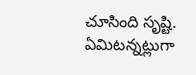చూసింది సృష్టి.
ఏమిటన్నట్లుగా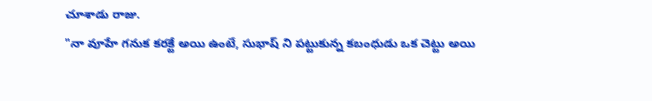చూశాడు రాజు.
"నా వూహే గనుక కరక్టే అయి ఉంటే, సుభాష్ ని పట్టుకున్న కబంధుడు ఒక చెట్టు అయి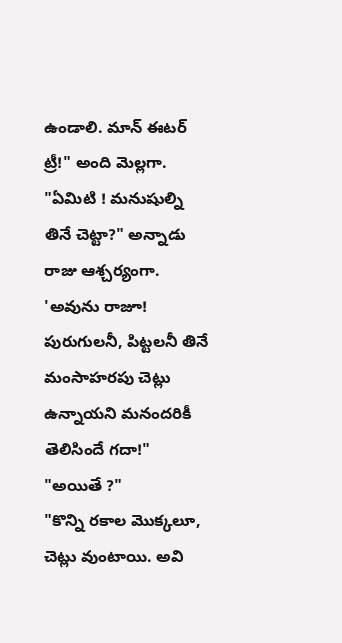ఉండాలి. మాన్ ఈటర్ ట్రీ!" అంది మెల్లగా.
"ఏమిటి ! మనుషుల్ని తినే చెట్టా?" అన్నాడు రాజు ఆశ్చర్యంగా.
'అవును రాజూ! పురుగులనీ, పిట్టలనీ తినే మంసాహరపు చెట్లు ఉన్నాయని మనందరికీ తెలిసిందే గదా!"
"అయితే ?"
"కొన్ని రకాల మొక్కలూ, చెట్లు వుంటాయి. అవి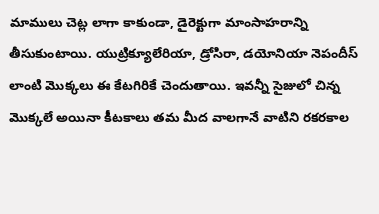మాములు చెట్ల లాగా కాకుండా, డైరెక్టుగా మాంసాహరాన్ని తీసుకుంటాయి. యుట్రిక్యూలేరియా, డ్రోసిరా, డయోనియా నెపందీస్ లాంటి మొక్కలు ఈ కేటగిరికే చెందుతాయి. ఇవన్నీ సైజులో చిన్న మొక్కలే అయినా కీటకాలు తమ మీద వాలగానే వాటిని రకరకాల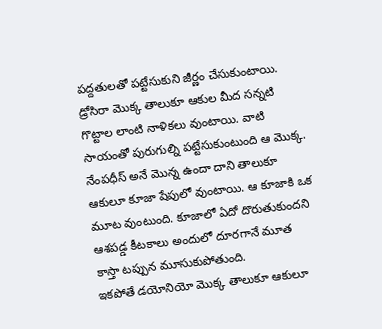పద్దతులతో పట్టేసుకుని జీర్ణం చేసుకుంటాయి. డ్రోసిరా మొక్క తాలుకూ ఆకుల మీద సన్నటి గొట్టాల లాంటి నాళికలు వుంటాయి. వాటి సాయంతో పురుగుల్ని పట్టేసుకుంటుంది ఆ మొక్క. నేంపధీస్ అనే మొన్న ఉందా దాని తాలుకూ ఆకులూ కూజా షేపులో వుంటాయి. ఆ కూజాకి ఒక మూట వుంటుంది. కూజాలో ఏదో దొరుతుకుందని ఆశపడ్డ కీటకాలు అందులో దూరగానే మూత కాస్తా టప్పున మూసుకుపోతుంది.
ఇకపోతే డయోనియో మొక్క తాలుకూ ఆకులూ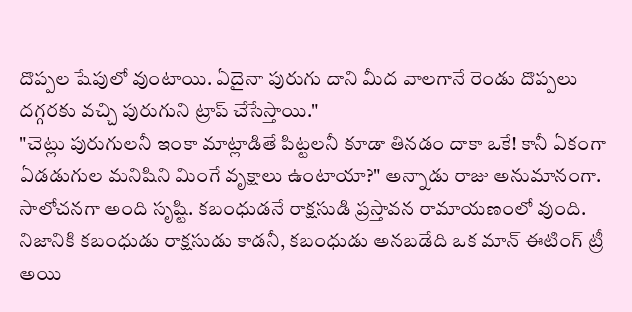దొప్పల షేపులో వుంటాయి. ఏదైనా పురుగు దాని మీద వాలగానే రెండు దొప్పలు దగ్గరకు వచ్చి పురుగుని ట్రాప్ చేసేస్తాయి."
"చెట్లు పురుగులనీ ఇంకా మాట్లాడితే పిట్టలనీ కూడా తినడం దాకా ఒకే! కానీ ఏకంగా ఏడడుగుల మనిషిని మింగే వృక్షాలు ఉంటాయా?" అన్నాడు రాజు అనుమానంగా.
సాలోచనగా అంది సృష్టి. కబంధుడనే రాక్షసుడి ప్రస్తావన రామాయణంలో వుంది. నిజానికి కబంధుడు రాక్షసుడు కాడనీ, కబంధుడు అనబడేది ఒక మాన్ ఈటింగ్ ట్రీ అయి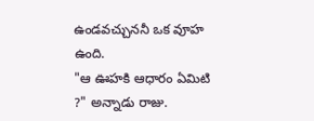ఉండవచ్చుననీ ఒక వూహ ఉంది.
"ఆ ఊహకి ఆధారం ఏమిటి ?" అన్నాడు రాజు.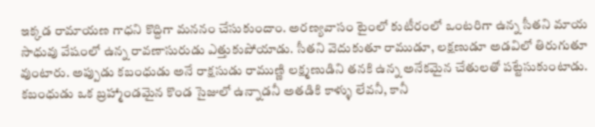ఇక్కడ రామాయణ గాధని కొద్దిగా మననం చేసుకుందాం. అరణ్యవాసం టైంలో కుటీరంలో ఒంటరిగా ఉన్న సీతని మాయ సాధువు వేషంలో ఉన్న రావణాసురుడు ఎత్తుకుపోయాడు. సీతని వెదుకుతూ రాముడూ, లక్షణుడూ అడవిలో తిరుగుతూ వుంటారు. అప్పుడు కబంధుడు అనే రాక్షసుడు రాముణ్ణి లక్ష్మణుడిని తనకి ఉన్న అనేకమైన చేతులతో పట్టేసుకుంటాడు. కబంధుడు ఒక బ్రహ్మాండమైన కొండ సైజులో ఉన్నాడనీ అతడికి కాళ్ళు లేవనీ, కానీ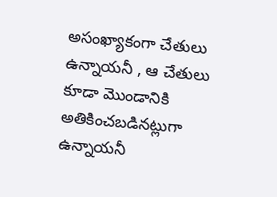అసంఖ్యాకంగా చేతులు ఉన్నాయనీ , ఆ చేతులు కూడా మొండానికి అతికించబడినట్లుగా ఉన్నాయనీ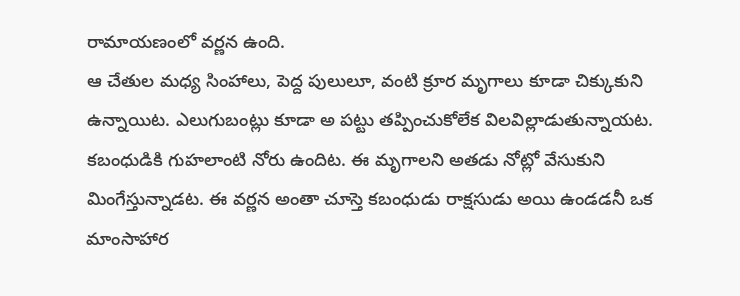రామాయణంలో వర్ణన ఉంది.
ఆ చేతుల మధ్య సింహాలు, పెద్ద పులులూ, వంటి క్రూర మృగాలు కూడా చిక్కుకుని ఉన్నాయిట. ఎలుగుబంట్లు కూడా అ పట్టు తప్పించుకోలేక విలవిల్లాడుతున్నాయట. కబంధుడికి గుహలాంటి నోరు ఉందిట. ఈ మృగాలని అతడు నోట్లో వేసుకుని మింగేస్తున్నాడట. ఈ వర్ణన అంతా చూస్తె కబంధుడు రాక్షసుడు అయి ఉండడనీ ఒక మాంసాహార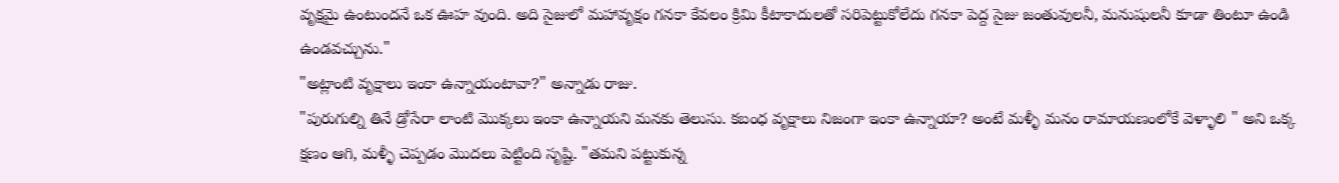వృక్షమై ఉంటుందనే ఒక ఊహ వుంది. అది సైజులో మహావృక్షం గనకా కేవలం క్రిమి కీటాకాదులతో సరిపెట్టుకోలేదు గనకా పెద్ద సైజు జంతువులనీ, మనుషులనీ కూడా తింటూ ఉండి ఉండవచ్చును."
"అట్లాంటి వృక్షాలు ఇంకా ఉన్నాయంటావా?" అన్నాడు రాజు.
"పురుగుల్ని తినే డ్రోసేరా లాంటి మొక్కలు ఇంకా ఉన్నాయని మనకు తెలుసు. కబంధ వృక్షాలు నిజంగా ఇంకా ఉన్నాయా? అంటే మళ్ళీ మనం రామాయణంలోకే వెళ్ళాలి " అని ఒక్క క్షణం ఆగి, మళ్ళీ చెప్పడం మొదలు పెట్టింది సృష్టి. "తమని పట్టుకున్న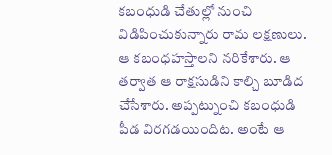కబంధుడి చేతుల్లో నుంచి విడిపించుకున్నారు రామ లక్షణులు. ఆ కబంధహస్తాలని నరికేశారు. ఆ తర్వాత ఆ రాక్షసుడిని కాల్చి బూడిద చేసేశారు. అప్పట్నుంచి కబంధుడి పీడ విరగడయిందిట. అంటే ఆ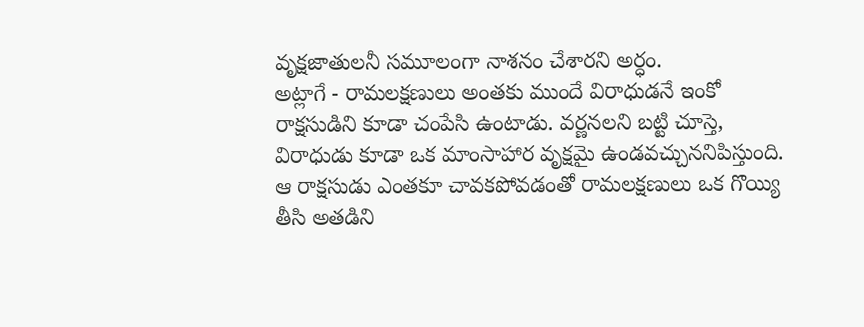వృక్షజాతులనీ సమూలంగా నాశనం చేశారని అర్ధం.
అట్లాగే - రామలక్షణులు అంతకు ముందే విరాధుడనే ఇంకో రాక్షసుడిని కూడా చంపేసి ఉంటాడు. వర్ణనలని బట్టి చూస్తె, విరాధుడు కూడా ఒక మాంసాహార వృక్షమై ఉండవచ్చుననిపిస్తుంది. ఆ రాక్షసుడు ఎంతకూ చావకపోవడంతో రామలక్షణులు ఒక గొయ్యి తీసి అతడిని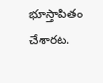భూస్తాపితం చేశారట.